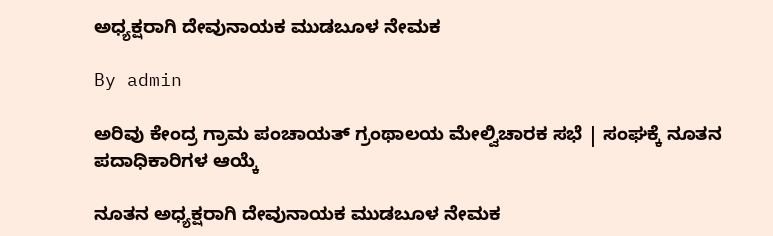ಅಧ್ಯಕ್ಷರಾಗಿ ದೇವುನಾಯಕ ಮುಡಬೂಳ ನೇಮಕ

By admin

ಅರಿವು ಕೇಂದ್ರ ಗ್ರಾಮ ಪಂಚಾಯತ್ ಗ್ರಂಥಾಲಯ ಮೇಲ್ವಿಚಾರಕ ಸಭೆ | ಸಂಘಕ್ಕೆ ನೂತನ ಪದಾಧಿಕಾರಿಗಳ ಆಯ್ಕೆ

ನೂತನ ಅಧ್ಯಕ್ಷರಾಗಿ ದೇವುನಾಯಕ ಮುಡಬೂಳ ನೇಮಕ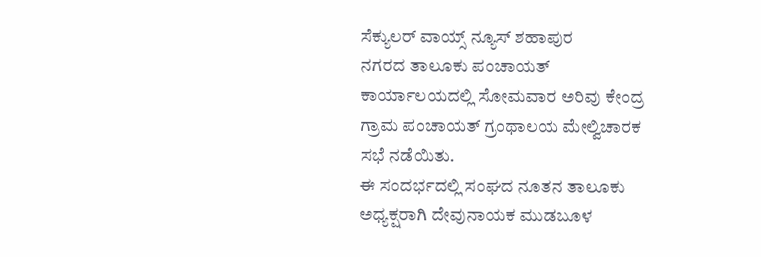ಸೆಕ್ಯುಲರ್ ವಾಯ್ಸ್ ನ್ಯೂಸ್ ಶಹಾಪುರ
ನಗರದ ತಾಲೂಕು ಪಂಚಾಯತ್ ಕಾರ್ಯಾಲಯದಲ್ಲಿ ಸೋಮವಾರ ಅರಿವು ಕೇಂದ್ರ ಗ್ರಾಮ ಪಂಚಾಯತ್ ಗ್ರಂಥಾಲಯ ಮೇಲ್ವಿಚಾರಕ ಸಭೆ ನಡೆಯಿತು.
ಈ ಸಂದರ್ಭದಲ್ಲಿ ಸಂಘದ ನೂತನ ತಾಲೂಕು ಅಧ್ಯಕ್ಷರಾಗಿ ದೇವುನಾಯಕ ಮುಡಬೂಳ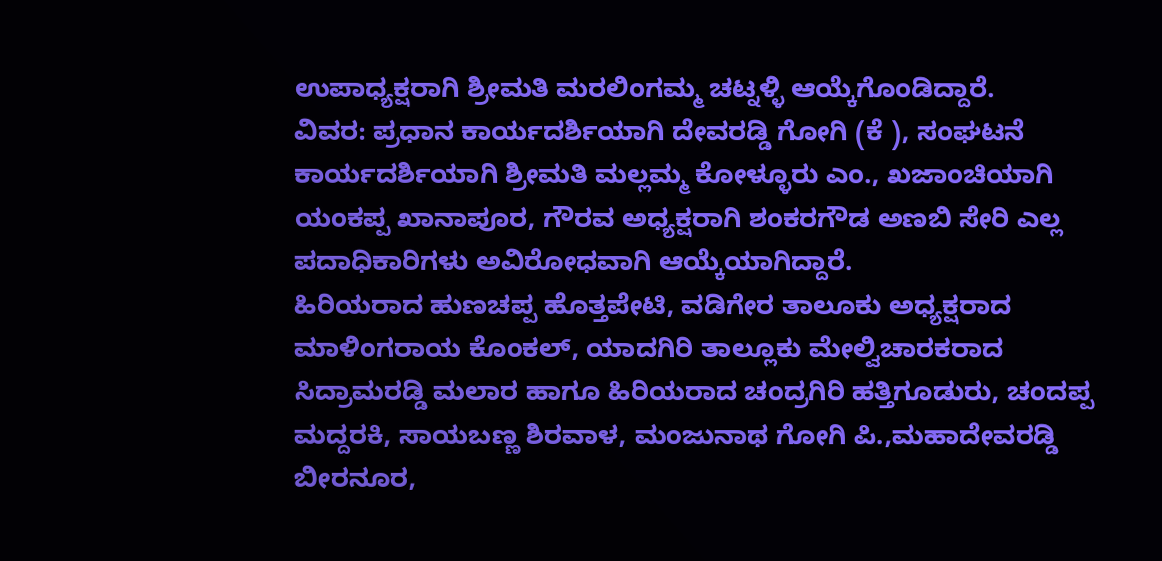ಉಪಾಧ್ಯಕ್ಷರಾಗಿ ಶ್ರೀಮತಿ ಮರಲಿಂಗಮ್ಮ ಚಟ್ನಳ್ಳಿ ಆಯ್ಕೆಗೊಂಡಿದ್ದಾರೆ.
ವಿವರ: ಪ್ರಧಾನ ಕಾರ್ಯದರ್ಶಿಯಾಗಿ ದೇವರಡ್ಡಿ ಗೋಗಿ (ಕೆ ), ಸಂಘಟನೆ ಕಾರ್ಯದರ್ಶಿಯಾಗಿ ಶ್ರೀಮತಿ ಮಲ್ಲಮ್ಮ ಕೋಳ್ಳೂರು ಎಂ., ಖಜಾಂಚಿಯಾಗಿ ಯಂಕಪ್ಪ ಖಾನಾಪೂರ, ಗೌರವ ಅಧ್ಯಕ್ಷರಾಗಿ ಶಂಕರಗೌಡ ಅಣಬಿ ಸೇರಿ ಎಲ್ಲ ಪದಾಧಿಕಾರಿಗಳು ಅವಿರೋಧವಾಗಿ ಆಯ್ಕೆಯಾಗಿದ್ದಾರೆ.
ಹಿರಿಯರಾದ ಹುಣಚಪ್ಪ ಹೊತ್ತಪೇಟಿ, ವಡಿಗೇರ ತಾಲೂಕು ಅಧ್ಯಕ್ಷರಾದ ಮಾಳಿಂಗರಾಯ ಕೊಂಕಲ್, ಯಾದಗಿರಿ ತಾಲ್ಲೂಕು ಮೇಲ್ವಿಚಾರಕರಾದ ಸಿದ್ರಾಮರಡ್ಡಿ ಮಲಾರ ಹಾಗೂ ಹಿರಿಯರಾದ ಚಂದ್ರಗಿರಿ ಹತ್ತಿಗೂಡುರು, ಚಂದಪ್ಪ ಮದ್ದರಕಿ, ಸಾಯಬಣ್ಣ ಶಿರವಾಳ, ಮಂಜುನಾಥ ಗೋಗಿ ಪಿ.,ಮಹಾದೇವರಡ್ಡಿ ಬೀರನೂರ,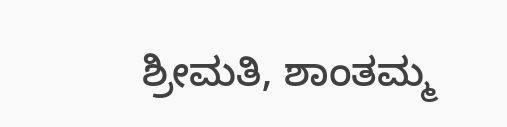ಶ್ರೀಮತಿ, ಶಾಂತಮ್ಮ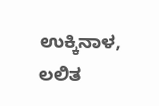ಉಕ್ಕಿನಾಳ, ಲಲಿತ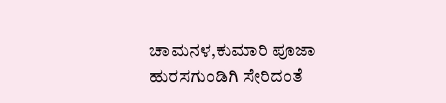ಚಾಮನಳ,ಕುಮಾರಿ ಪೂಜಾ ಹುರಸಗುಂಡಿಗಿ ಸೇರಿದಂತೆ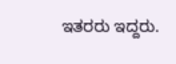ಇತರರು ಇದ್ದರು.